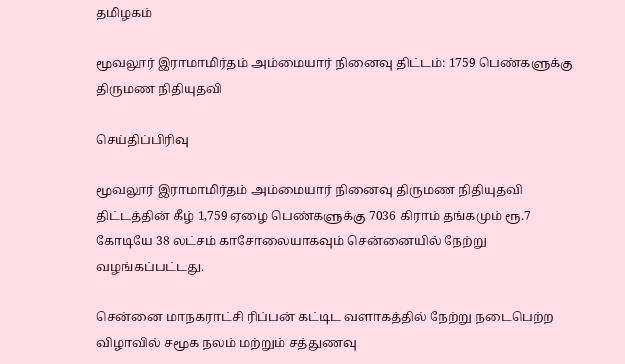தமிழகம்

மூவலூர் இராமாமிர்தம் அம்மையார் நினைவு திட்டம்: 1759 பெண்களுக்கு திருமண நிதியுதவி

செய்திப்பிரிவு

மூவலூர் இராமாமிர்தம் அம்மையார் நினைவு திருமண நிதியுதவி திட்டத்தின் கீழ் 1,759 ஏழை பெண்களுக்கு 7036 கிராம் தங்கமும் ரூ.7 கோடியே 38 லட்சம் காசோலையாகவும் சென்னையில் நேற்று வழங்கப்பட்டது.

சென்னை மாநகராட்சி ரிப்பன் கட்டிட வளாகத்தில் நேற்று நடைபெற்ற விழாவில் சமூக நலம் மற்றும் சத்துணவு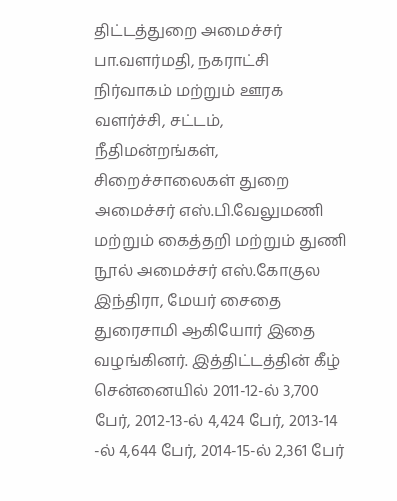திட்டத்துறை அமைச்சர் பா.வளர்மதி, நகராட்சி நிர்வாகம் மற்றும் ஊரக வளர்ச்சி, சட்டம், நீதிமன்றங்கள், சிறைச்சாலைகள் துறை அமைச்சர் எஸ்.பி.வேலுமணி மற்றும் கைத்தறி மற்றும் துணி நூல் அமைச்சர் எஸ்.கோகுல இந்திரா, மேயர் சைதை துரைசாமி ஆகியோர் இதை வழங்கினர். இத்திட்டத்தின் கீழ் சென்னையில் 2011-12-ல் 3,700 பேர், 2012-13-ல் 4,424 பேர், 2013-14 -ல் 4,644 பேர், 2014-15-ல் 2,361 பேர்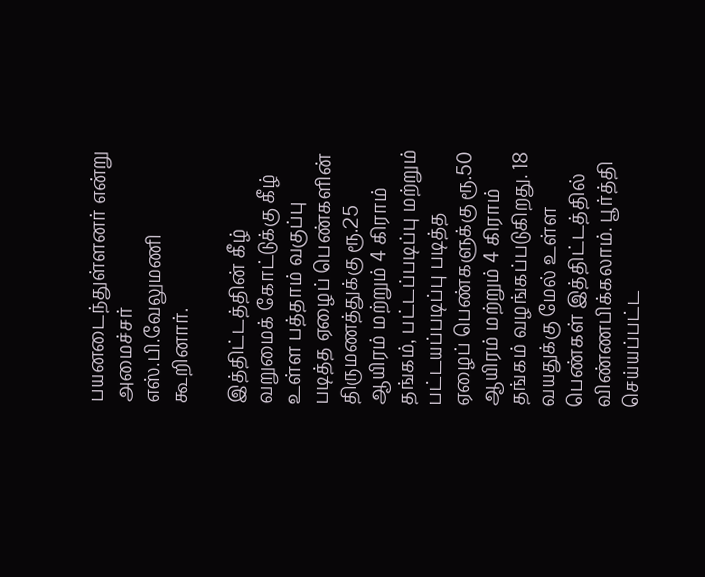பயனடைந்துள்ளனர் என்று அமைச்சர் எஸ்.பி.வேலுமணி கூறினார்.

இத்திட்டத்தின் கீழ் வறுமைக் கோட்டுக்கு கீழ் உள்ள பத்தாம் வகுப்பு படித்த ஏழைப் பெண்களின் திருமணத்துக்கு ரூ.25 ஆயிரம் மற்றும் 4 கிராம் தங்கம், பட்டப்படிப்பு மற்றும் பட்டயப்படிப்பு படித்த ஏழைப் பெண்களுக்கு ரூ.50 ஆயிரம் மற்றும் 4 கிராம் தங்கம் வழங்கப்படுகிறது. 18 வயதுக்கு மேல் உள்ள பெண்கள் இத்திட்டத்தில் விண்ணபிக்கலாம். பூர்த்தி செய்யப்பட்ட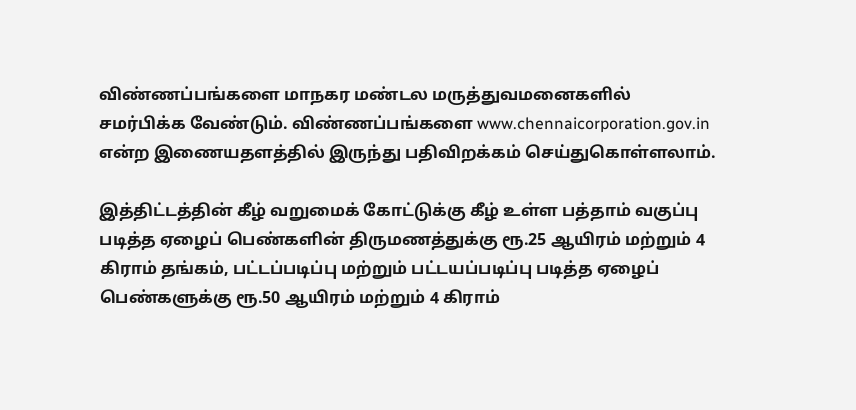விண்ணப்பங்களை மாநகர மண்டல மருத்துவமனைகளில் சமர்பிக்க வேண்டும். விண்ணப்பங்களை www.chennaicorporation.gov.in என்ற இணையதளத்தில் இருந்து பதிவிறக்கம் செய்துகொள்ளலாம்.

இத்திட்டத்தின் கீழ் வறுமைக் கோட்டுக்கு கீழ் உள்ள பத்தாம் வகுப்பு படித்த ஏழைப் பெண்களின் திருமணத்துக்கு ரூ.25 ஆயிரம் மற்றும் 4 கிராம் தங்கம், பட்டப்படிப்பு மற்றும் பட்டயப்படிப்பு படித்த ஏழைப் பெண்களுக்கு ரூ.50 ஆயிரம் மற்றும் 4 கிராம்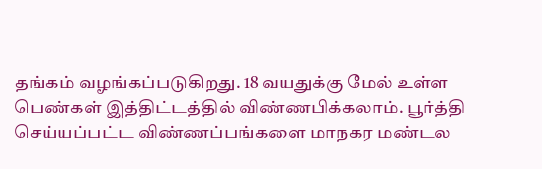தங்கம் வழங்கப்படுகிறது. 18 வயதுக்கு மேல் உள்ள பெண்கள் இத்திட்டத்தில் விண்ணபிக்கலாம். பூர்த்தி செய்யப்பட்ட விண்ணப்பங்களை மாநகர மண்டல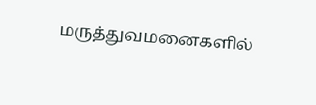மருத்துவமனைகளில்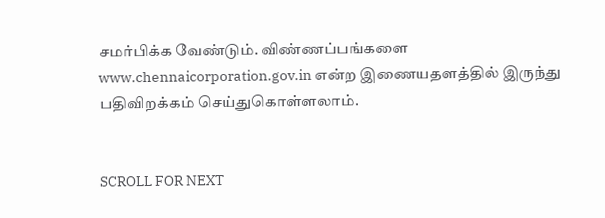சமர்பிக்க வேண்டும். விண்ணப்பங்களை www.chennaicorporation.gov.in என்ற இணையதளத்தில் இருந்து பதிவிறக்கம் செய்துகொள்ளலாம்.


SCROLL FOR NEXT